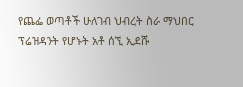የጨፌ ወጣቶች ሁለገብ ህብረት ስራ ማህበር ፕሬዝዳንት የሆኑት አቶ ሰኚ ኢደሹ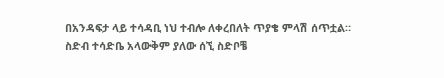በአንዳፍታ ላይ ተሳዳቢ ነህ ተብሎ ለቀረበለት ጥያቄ ምላሽ ሰጥቷል።
ስድብ ተሳድቤ አላውቅም ያለው ሰኚ ስድቦቼ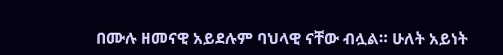በሙሉ ዘመናዊ አይደሉም ባህላዊ ናቸው ብሏል። ሁለት አይነት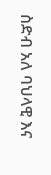ስድብ አለ ባህላዊ እና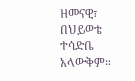ዘመናዊ፣ በህይወቴ ተሳድቤ አላውቅም።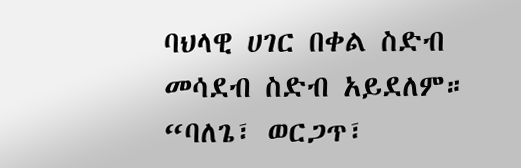ባህላዊ ሀገር በቀል ስድብ መሳደብ ስድብ አይደለም። “ባለጌ፣ ወርጋጥ፣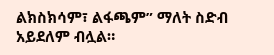ልክስክሳም፣ ልፋጫም” ማለት ስድብ አይደለም ብሏል።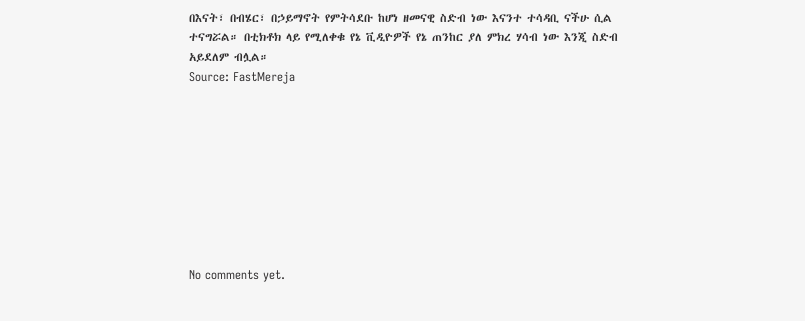በእናት፣ በብሄር፣ በኃይማኖት የምትሳደቡ ከሆነ ዘመናዊ ስድብ ነው እናንተ ተሳዳቢ ናችሁ ሲል ተናግሯል። በቲክቶክ ላይ የሚለቀቁ የኔ ቪዲዮዎች የኔ ጠንከር ያለ ምክረ ሃሳብ ነው እንጂ ስድብ አይደለም ብሏል።
Source: FastMereja









No comments yet.